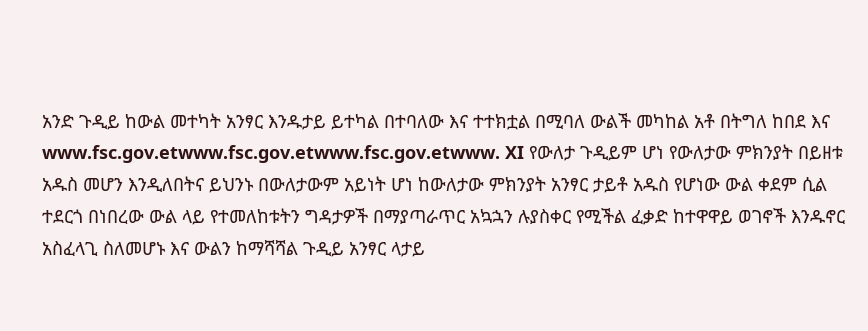አንድ ጉዲይ ከውል መተካት አንፃር እንዱታይ ይተካል በተባለው እና ተተክቷል በሚባለ ውልች መካከል አቶ በትግለ ከበደ እና www.fsc.gov.etwww.fsc.gov.etwww.fsc.gov.etwww. XI የውለታ ጉዲይም ሆነ የውለታው ምክንያት በይዘቱ አዱስ መሆን እንዲለበትና ይህንኑ በውለታውም አይነት ሆነ ከውለታው ምክንያት አንፃር ታይቶ አዱስ የሆነው ውል ቀደም ሲል ተደርጎ በነበረው ውል ላይ የተመለከቱትን ግዳታዎች በማያጣራጥር አኳኋን ሉያስቀር የሚችል ፈቃድ ከተዋዋይ ወገኖች እንዱኖር አስፈላጊ ስለመሆኑ እና ውልን ከማሻሻል ጉዲይ አንፃር ላታይ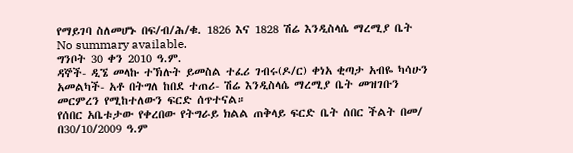የማይገባ ስለመሆኑ በፍ/ብ/ሕ/ቁ. 1826 እና 1828 ሽሬ እንዲስላሴ ማረሚያ ቤት
No summary available.
ግንቦት 30 ቀን 2010 ዓ.ም.
ዳኞች- ዲኜ መላኩ ተኽሉት ይመስል ተፈሪ ገብሩ(ዶ/ር) ቀነአ ቂጣታ አብዬ ካሳሁን አመልካች- አቶ በትግለ ከበደ ተጠሪ- ሽሬ እንዲስላሴ ማረሚያ ቤት መዝገቡን መርምረን የሚከተለውን ፍርድ ሰጥተናል።
የሰበር አቤቱታው የቀረበው የትግራይ ክልል ጠቅላይ ፍርድ ቤት ሰበር ችልት በመ/ በ30/10/2009 ዓ.ም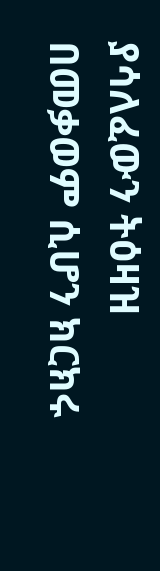ያሳለፈውን ትዕዛዝ በመቃወም ሲሆን ክርክሩ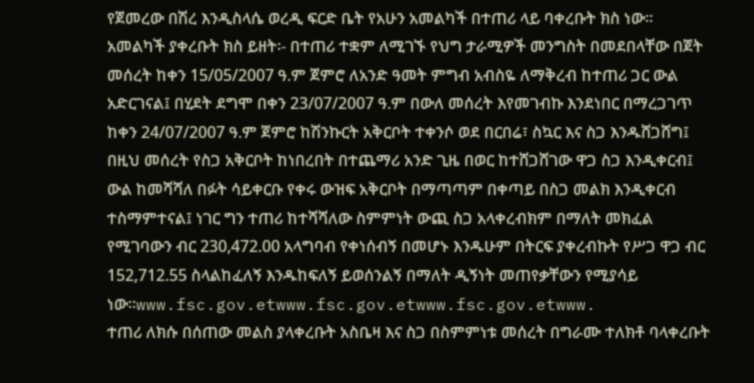የጀመረው በሽረ እንዲስላሴ ወረዲ ፍርድ ቤት የአሁን አመልካች በተጠሪ ላይ ባቀረቡት ክስ ነው።
አመልካች ያቀረቡት ክስ ይዘት፡- በተጠሪ ተቋም ለሚገኙ የህግ ታራሚዎች መንግስት በመደበላቸው በጀት መሰረት ከቀን 15/05/2007 ዓ.ም ጀምሮ ለአንድ ዓመት ምግብ አብስዬ ለማቅረብ ከተጠሪ ጋር ውል አድርገናል፤ በሂደት ደግሞ በቀን 23/07/2007 ዓ.ም በውለ መሰረት እየመገብኩ እንደነበር በማረጋገጥ ከቀን 24/07/2007 ዓ.ም ጀምሮ ከሽንኩርት አቅርቦት ተቀንሶ ወደ በርበሬ፣ ስኳር እና ስጋ እንዱሸጋሸግ፤
በዚህ መሰረት የስጋ አቅርቦት ከነበረበት በተጨማሪ አንድ ጊዜ በወር ከተሸጋሸገው ዋጋ ስጋ እንዲቀርብ፤ ውል ከመሻሻለ በፉት ሳይቀርቡ የቀሩ ውዝፍ አቅርቦት በማጣጣም በቀጣይ በስጋ መልክ እንዲቀርብ ተስማምተናል፤ ነገር ግን ተጠሪ ከተሻሻለው ስምምነት ውጪ ስጋ አላቀረብክም በማለት መክፈል የሚገባውን ብር 230,472.00 አላግባብ የቀነሰብኝ በመሆኑ እንዱሁም በትርፍ ያቀረብኩት የሥጋ ዋጋ ብር 152,712.55 ስላልከፈለኝ እንዱከፍለኝ ይወሰንልኝ በማለት ዲኝነት መጠየቃቸውን የሚያሳይ ነው።www.fsc.gov.etwww.fsc.gov.etwww.fsc.gov.etwww.
ተጠሪ ለክሱ በሰጠው መልስ ያላቀረቡት አስቤዛ እና ስጋ በስምምነቱ መሰረት በግራሙ ተለክቶ ባላቀረቡት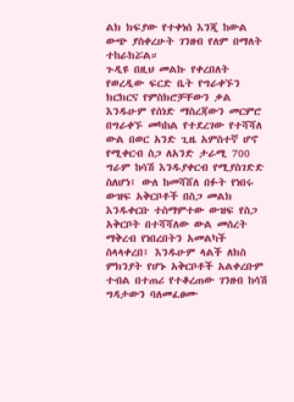ልክ ክፍያው የተቀነሰ እንጂ ከውል ውጭ ያስቀረሁት ገንዘብ የለም በማለት ተከራክሯል።
ጉዲዩ በዚህ መልኩ የቀረበለት የወረዲው ፍርድ ቤት የግራቀኙን ክርክርና የምስክሮቻቸውን ቃል እንዱሁም የሰነድ ማስረጃውን መርምሮ በግራቀኙ መካከል የተደረገው የተሻሻለ ውል በወር አንድ ጊዜ አምስተኛ ሆኖ የሚቀርብ ስጋ ለአንድ ታራሚ 700 ግራም ከሳሽ እንዱያቀርብ የሚያስገድድ ስለሆነ፤ ውለ ከመሻሸለ በፉት የነበሩ ውዝፍ አቅርቦቶች በስጋ መልክ እንዱቀርቡ ተስማምተው ውዝፍ የስጋ አቅርቦት በተሻሻለው ውል መሰረት ማቅረብ የነበረበትን አመልካች ስላላቀረበ፤ እንዱሁም ላልች ለክስ ምክንያት የሆኑ አቅርቦቶች አልቀረቡም ተብል በተጠሪ የተቆረጠው ገንዘብ ከሳሽ ግዳታውን ባለመፈፀሙ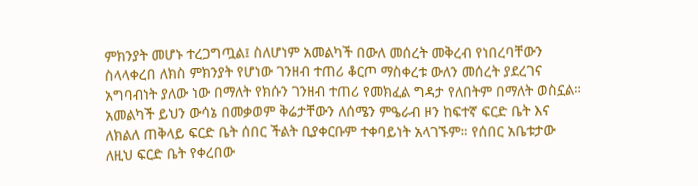ምክንያት መሆኑ ተረጋግጧል፤ ስለሆነም አመልካች በውለ መሰረት መቅረብ የነበረባቸውን ስላላቀረበ ለክስ ምክንያት የሆነው ገንዘብ ተጠሪ ቆርጦ ማስቀረቱ ውለን መሰረት ያደረገና አግባብነት ያለው ነው በማለት የክሱን ገንዘብ ተጠሪ የመክፈል ግዳታ የለበትም በማለት ወስኗል።
አመልካች ይህን ውሳኔ በመቃወም ቅሬታቸውን ለሰሜን ምዔራብ ዞን ከፍተኛ ፍርድ ቤት እና ለክልለ ጠቅላይ ፍርድ ቤት ሰበር ችልት ቢያቀርቡም ተቀባይነት አላገኙም። የሰበር አቤቱታው ለዚህ ፍርድ ቤት የቀረበው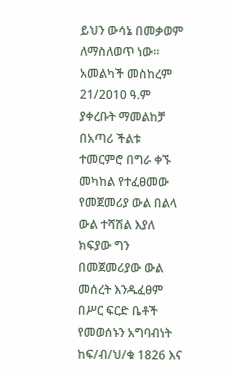ይህን ውሳኔ በመቃወም ለማስለወጥ ነው።
አመልካች መስከረም 21/2010 ዓ.ም ያቀረቡት ማመልከቻ በአጣሪ ችልቱ ተመርምሮ በግራ ቀኙ መካከል የተፈፀመው የመጀመሪያ ውል በልላ ውል ተሻሽል እያለ ክፍያው ግን በመጀመሪያው ውል መሰረት እንዱፈፀም በሥር ፍርድ ቤቶች የመወሰኑን አግባብነት ከፍ/ብ/ህ/ቁ 1826 እና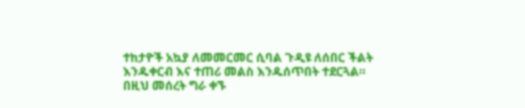ተከታዮች አኳያ ለመመርመር ሲባል ጉዲዩ ለሰበር ችልት እንዱቀርብ እና ተጠሪ መልስ እንዱሰጥበት ተደርጓል። በዚህ መሰረት ግራ ቀኙ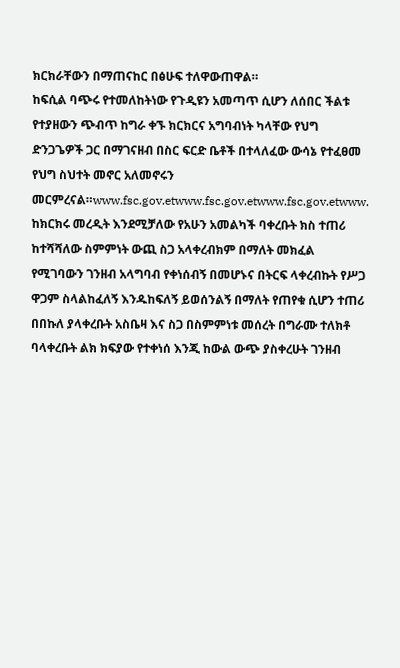ክርክራቸውን በማጠናከር በፅሁፍ ተለዋውጠዋል።
ከፍሲል ባጭሩ የተመለከትነው የጉዲዩን አመጣጥ ሲሆን ለሰበር ችልቱ የተያዘውን ጭብጥ ከግራ ቀኙ ክርክርና አግባብነት ካላቸው የህግ ድንጋጌዎች ጋር በማገናዘብ በስር ፍርድ ቤቶች በተላለፈው ውሳኔ የተፈፀመ የህግ ስህተት መኖር አለመኖሩን መርምረናል።www.fsc.gov.etwww.fsc.gov.etwww.fsc.gov.etwww.
ከክርክሩ መረዲት እንደሚቻለው የአሁን አመልካች ባቀረቡት ክስ ተጠሪ ከተሻሻለው ስምምነት ውጪ ስጋ አላቀረብክም በማለት መክፈል የሚገባውን ገንዘብ አላግባብ የቀነሰብኝ በመሆኑና በትርፍ ላቀረብኩት የሥጋ ዋጋም ስላልከፈለኝ እንዱከፍለኝ ይወሰንልኝ በማለት የጠየቁ ሲሆን ተጠሪ በበኩለ ያላቀረቡት አስቤዛ እና ስጋ በስምምነቱ መሰረት በግራሙ ተለክቶ ባላቀረቡት ልክ ክፍያው የተቀነሰ እንጂ ከውል ውጭ ያስቀረሁት ገንዘብ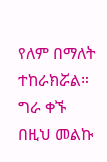የለም በማለት ተከራክሯል።
ግራ ቀኙ በዚህ መልኩ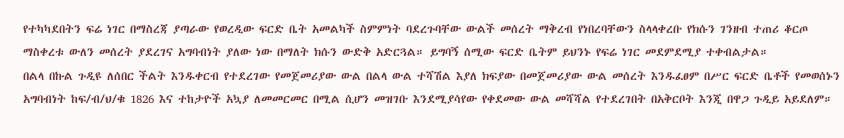የተካካደበትን ፍሬ ነገር በማስረጃ ያጣራው የወረዲው ፍርድ ቤት አመልካች ስምምነት ባደረጉባቸው ውልች መሰረት ማቅረብ የነበረባቸውን ስላላቀረቡ የክሱን ገንዘብ ተጠሪ ቆርጦ ማስቀረቱ ውለን መሰረት ያደረገና አግባብነት ያለው ነው በማለት ክሱን ውድቅ አድርጓል። ይግባኝ ሰሚው ፍርድ ቤትም ይህንኑ የፍሬ ነገር መደምደሚያ ተቀብልታል።
በልላ በኩል ጉዲዩ ለሰበር ችልት እንዱቀርብ የተደረገው የመጀመሪያው ውል በልላ ውል ተሻሽል እያለ ክፍያው በመጀመሪያው ውል መሰረት እንዱፈፀም በሥር ፍርድ ቤቶች የመወሰኑን አግባብነት ከፍ/ብ/ህ/ቁ 1826 እና ተከታዮች አኳያ ለመመርመር በሚል ሲሆን መዝገቡ እንደሚያሳየው የቀደመው ውል መሻሻል የተደረገበት በአቅርቦት እንጂ በዋጋ ጉዲይ አይደለም።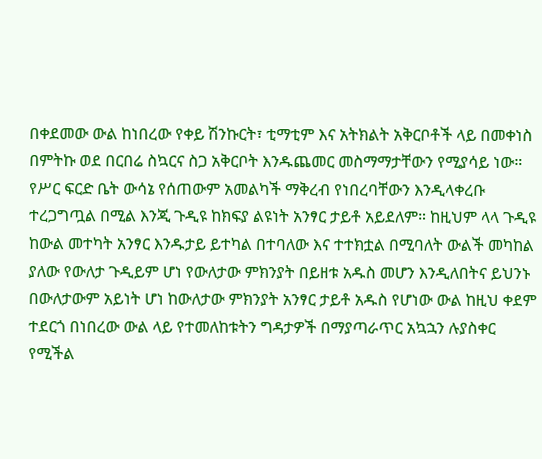በቀደመው ውል ከነበረው የቀይ ሽንኩርት፣ ቲማቲም እና አትክልት አቅርቦቶች ላይ በመቀነስ በምትኩ ወደ በርበሬ ስኳርና ስጋ አቅርቦት እንዱጨመር መስማማታቸውን የሚያሳይ ነው። የሥር ፍርድ ቤት ውሳኔ የሰጠውም አመልካች ማቅረብ የነበረባቸውን እንዲላቀረቡ ተረጋግጧል በሚል እንጂ ጉዲዩ ከክፍያ ልዩነት አንፃር ታይቶ አይደለም። ከዚህም ላላ ጉዲዩ ከውል መተካት አንፃር እንዱታይ ይተካል በተባለው እና ተተክቷል በሚባለት ውልች መካከል ያለው የውለታ ጉዲይም ሆነ የውለታው ምክንያት በይዘቱ አዱስ መሆን እንዲለበትና ይህንኑ በውለታውም አይነት ሆነ ከውለታው ምክንያት አንፃር ታይቶ አዱስ የሆነው ውል ከዚህ ቀደም ተደርጎ በነበረው ውል ላይ የተመለከቱትን ግዳታዎች በማያጣራጥር አኳኋን ሉያስቀር የሚችል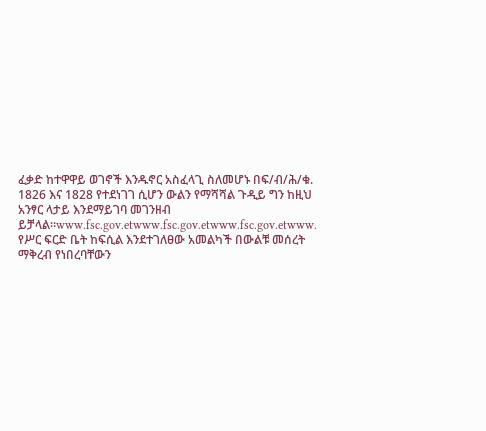ፈቃድ ከተዋዋይ ወገኖች እንዱኖር አስፈላጊ ስለመሆኑ በፍ/ብ/ሕ/ቁ. 1826 እና 1828 የተደነገገ ሲሆን ውልን የማሻሻል ጉዲይ ግን ከዚህ አንፃር ላታይ እንደማይገባ መገንዘብ ይቻላል።www.fsc.gov.etwww.fsc.gov.etwww.fsc.gov.etwww.
የሥር ፍርድ ቤት ከፍሲል እንደተገለፀው አመልካች በውልቹ መሰረት ማቅረብ የነበረባቸውን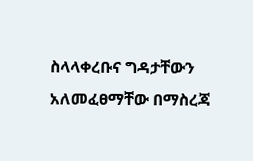ስላላቀረቡና ግዳታቸውን አለመፈፀማቸው በማስረጃ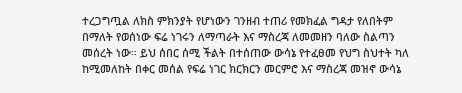ተረጋግጧል ለክስ ምክንያት የሆነውን ገንዘብ ተጠሪ የመክፈል ግዳታ የለበትም በማለት የወሰነው ፍሬ ነገሩን ለማጣራት እና ማስረጃ ለመመዘን ባለው ስልጣን መሰረት ነው። ይህ ሰበር ሰሚ ችልት በተሰጠው ውሳኔ የተፈፀመ የህግ ስህተት ካለ ከሚመለከት በቀር መሰል የፍሬ ነገር ክርክርን መርምሮ እና ማስረጃ መዝኖ ውሳኔ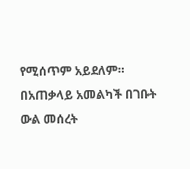የሚሰጥም አይደለም።
በአጠቃላይ አመልካች በገቡት ውል መሰረት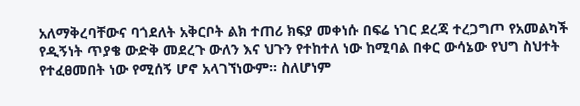አለማቅረባቸውና ባጎደለት አቅርቦት ልክ ተጠሪ ክፍያ መቀነሱ በፍሬ ነገር ደረጃ ተረጋግጦ የአመልካች የዲኝነት ጥያቄ ውድቅ መደረጉ ውለን እና ህጉን የተከተለ ነው ከሚባል በቀር ውሳኔው የህግ ስህተት የተፈፀመበት ነው የሚሰኝ ሆኖ አላገኘነውም። ስለሆነም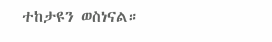ተከታዩን ወስነናል።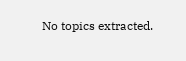No topics extracted.